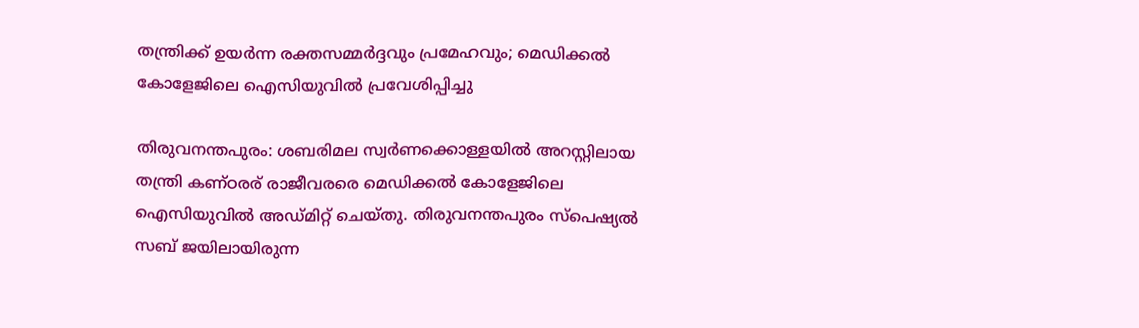തന്ത്രിക്ക് ഉയർന്ന രക്തസമ്മർദ്ദവും പ്രമേഹവും; മെഡിക്കൽ കോളേജിലെ ഐസിയുവിൽ പ്രവേശിപ്പിച്ചു

തിരുവനന്തപുരം: ശബരിമല സ്വർണക്കൊള്ളയിൽ അറസ്റ്റിലായ തന്ത്രി കണ്ഠരര് രാജീവരരെ മെഡിക്കൽ കോളേജിലെ ഐസിയുവിൽ അഡ്മിറ്റ് ചെയ്തു. തിരുവനന്തപുരം സ്‌പെഷ്യൽ സബ് ജയിലായിരുന്ന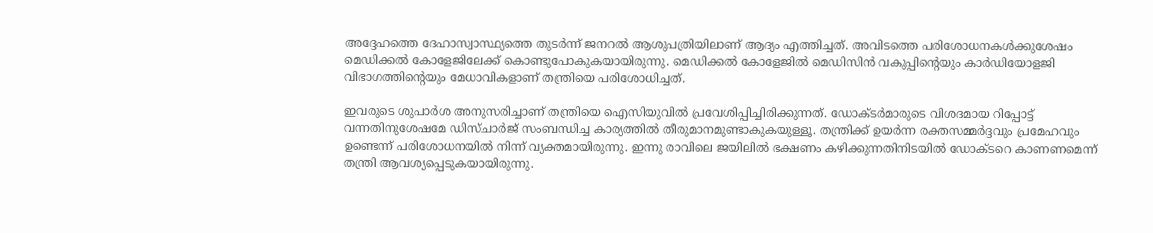അദ്ദേഹത്തെ ദേഹാസ്വാസ്ഥ്യത്തെ തുടർന്ന് ജനറൽ ആശുപത്രിയിലാണ് ആദ്യം എത്തിച്ചത്. അവിടത്തെ പരിശോധനകൾക്കുശേഷം മെഡിക്കൽ കോളേജിലേക്ക് കൊണ്ടുപോകുകയായിരുന്നു. മെഡിക്കൽ കോളേജിൽ മെഡിസിൻ വകുപ്പിന്റെയും കാർഡിയോളജി വിഭാഗത്തിന്റെയും മേധാവികളാണ് തന്ത്രിയെ പരിശോധിച്ചത്.

ഇവരുടെ ശുപാർശ അനുസരിച്ചാണ് തന്ത്രിയെ ഐസിയുവിൽ പ്രവേശിപ്പിച്ചിരിക്കുന്നത്. ഡോക്ടർമാരുടെ വിശദമായ റിപ്പോ‌ട്ട് വന്നതിനുശേഷമേ ഡിസ്ചാർജ് സംബന്ധിച്ച കാര്യത്തിൽ തീരുമാനമുണ്ടാകുകയുള്ളൂ. തന്ത്രിക്ക് ഉയർന്ന രക്തസമ്മർദ്ദവും പ്രമേഹവും ഉണ്ടെന്ന് പരിശോധനയിൽ നിന്ന് വ്യക്തമായിരുന്നു. ഇന്നു രാവിലെ ജയിലിൽ ഭക്ഷണം കഴിക്കുന്നതിനിടയിൽ ഡോക്ടറെ കാണണമെന്ന് തന്ത്രി ആവശ്യപ്പെടുകയായിരുന്നു.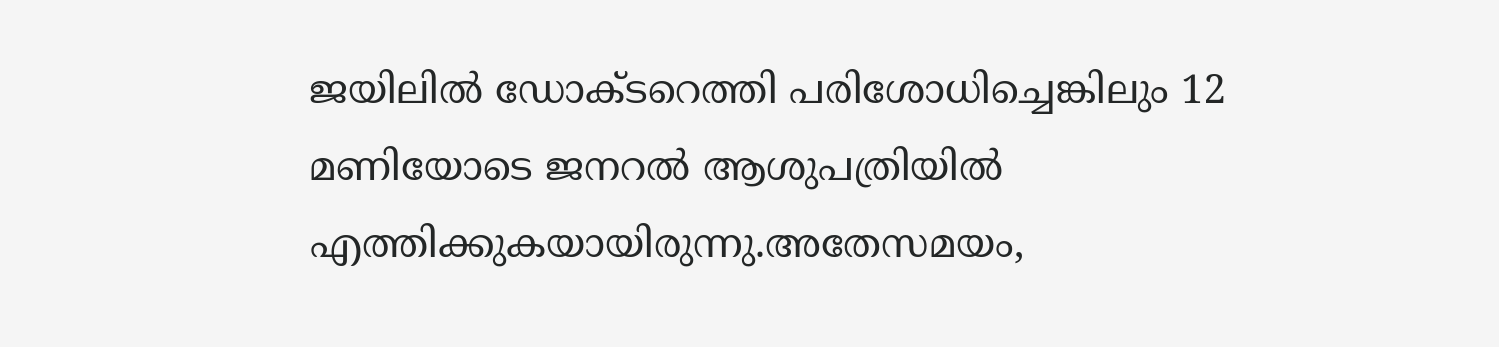ജയിലിൽ ഡോക്ടറെത്തി പരിശോധിച്ചെങ്കിലും 12 മണിയോടെ ജനറൽ ആശുപത്രിയിൽ എത്തിക്കുകയായിരുന്നു.അതേസമയം,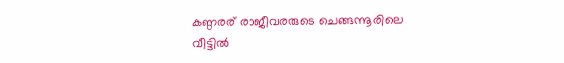കണ്ഠര‌ര് രാജീവരരുടെ ചെങ്ങന്നൂരിലെ വീട്ടിൽ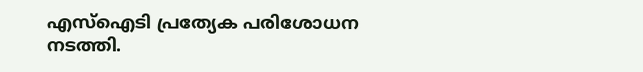എസ്‌ഐടി പ്രത്യേക പരിശോധന നടത്തി.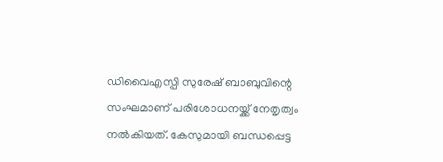ഡിവൈഎസ്പി സുരേഷ് ബാബുവിന്റെ സംഘമാണ് പരിശോധനയ്ക്ക് നേതൃത്വം നൽകിയത്. കേസുമായി ബന്ധപ്പെട്ട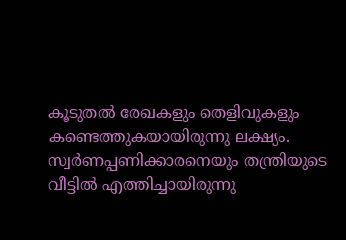കൂടുതൽ രേഖകളും തെളിവുകളും കണ്ടെത്തുകയായിരുന്നു ലക്ഷ്യം. സ്വർണപ്പണിക്കാരനെയും തന്ത്രിയുടെ വീട്ടിൽ എത്തിച്ചായിരുന്നു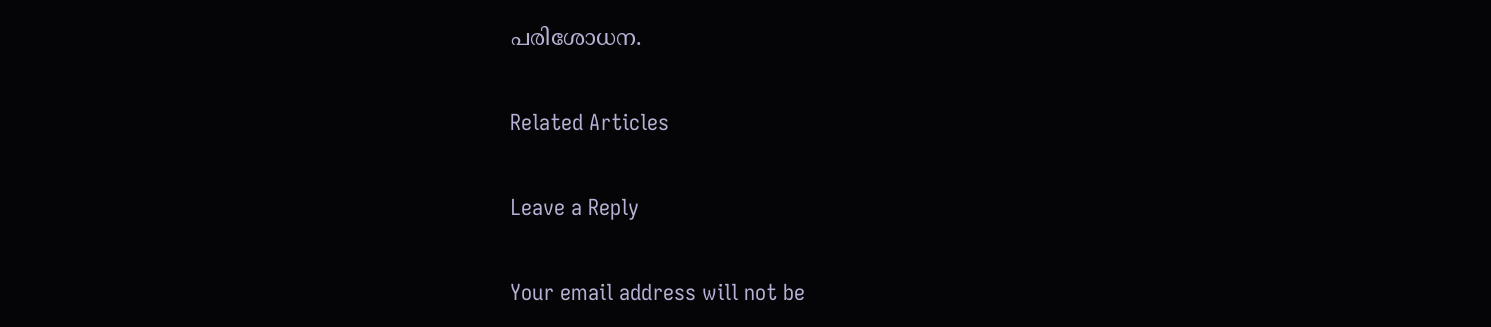പരിശോധന.

Related Articles

Leave a Reply

Your email address will not be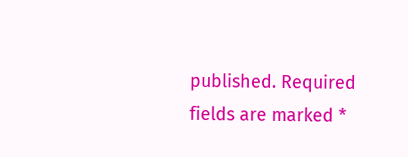published. Required fields are marked *